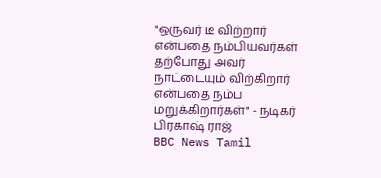"ஒருவர் டீ விற்றார் என்பதை நம்பியவர்கள் தற்போது அவர் நாட்டையும் விற்கிறார் என்பதை நம்ப மறுக்கிறார்கள்" - நடிகர் பிரகாஷ் ராஜ்
BBC News Tamil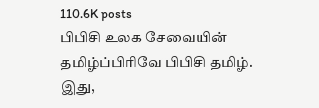110.6K posts
பிபிசி உலக சேவையின் தமிழ்ப்பிரிவே பிபிசி தமிழ். இது,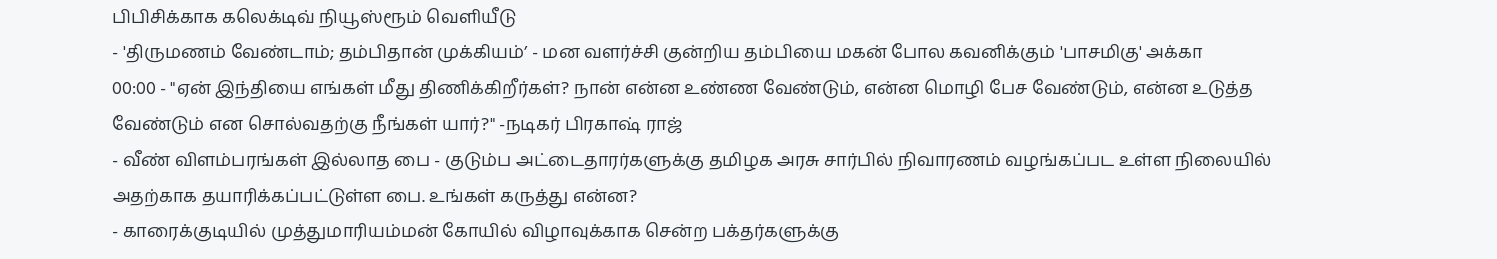பிபிசிக்காக கலெக்டிவ் நியூஸ்ரூம் வெளியீடு
- 'திருமணம் வேண்டாம்; தம்பிதான் முக்கியம்’ - மன வளர்ச்சி குன்றிய தம்பியை மகன் போல கவனிக்கும் 'பாசமிகு' அக்கா
00:00 - "ஏன் இந்தியை எங்கள் மீது திணிக்கிறீர்கள்? நான் என்ன உண்ண வேண்டும், என்ன மொழி பேச வேண்டும், என்ன உடுத்த வேண்டும் என சொல்வதற்கு நீங்கள் யார்?" -நடிகர் பிரகாஷ் ராஜ்
- வீண் விளம்பரங்கள் இல்லாத பை - குடும்ப அட்டைதாரர்களுக்கு தமிழக அரசு சார்பில் நிவாரணம் வழங்கப்பட உள்ள நிலையில் அதற்காக தயாரிக்கப்பட்டுள்ள பை. உங்கள் கருத்து என்ன?
- காரைக்குடியில் முத்துமாரியம்மன் கோயில் விழாவுக்காக சென்ற பக்தர்களுக்கு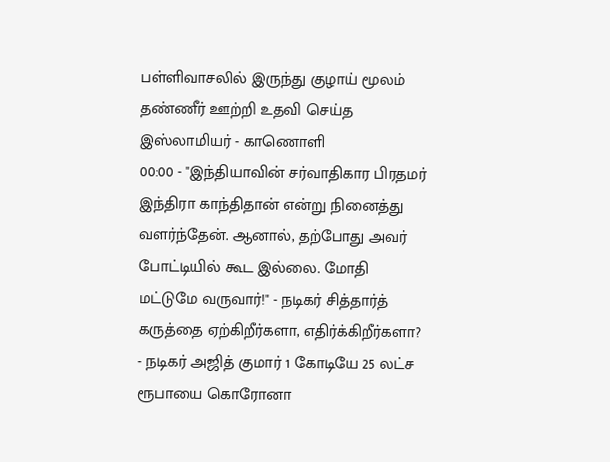பள்ளிவாசலில் இருந்து குழாய் மூலம் தண்ணீர் ஊற்றி உதவி செய்த இஸ்லாமியர் - காணொளி
00:00 - "இந்தியாவின் சர்வாதிகார பிரதமர் இந்திரா காந்திதான் என்று நினைத்து வளர்ந்தேன். ஆனால், தற்போது அவர் போட்டியில் கூட இல்லை. மோதி மட்டுமே வருவார்!" - நடிகர் சித்தார்த் கருத்தை ஏற்கிறீர்களா, எதிர்க்கிறீர்களா?
- நடிகர் அஜித் குமார் 1 கோடியே 25 லட்ச ரூபாயை கொரோனா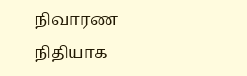நிவாரண நிதியாக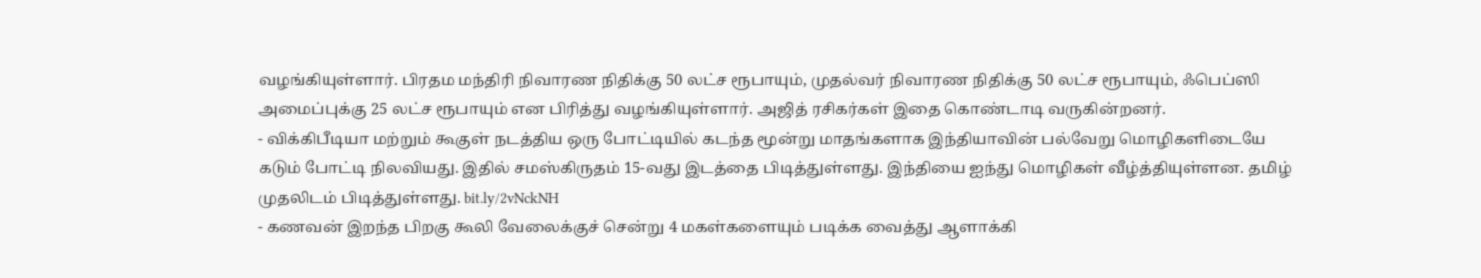வழங்கியுள்ளார். பிரதம மந்திரி நிவாரண நிதிக்கு 50 லட்ச ரூபாயும், முதல்வர் நிவாரண நிதிக்கு 50 லட்ச ரூபாயும், ஃபெப்ஸி அமைப்புக்கு 25 லட்ச ரூபாயும் என பிரித்து வழங்கியுள்ளார். அஜித் ரசிகர்கள் இதை கொண்டாடி வருகின்றனர்.
- விக்கிபீடியா மற்றும் கூகுள் நடத்திய ஒரு போட்டியில் கடந்த மூன்று மாதங்களாக இந்தியாவின் பல்வேறு மொழிகளிடையே கடும் போட்டி நிலவியது. இதில் சமஸ்கிருதம் 15-வது இடத்தை பிடித்துள்ளது. இந்தியை ஐந்து மொழிகள் வீழ்த்தியுள்ளன. தமிழ் முதலிடம் பிடித்துள்ளது. bit.ly/2vNckNH
- கணவன் இறந்த பிறகு கூலி வேலைக்குச் சென்று 4 மகள்களையும் படிக்க வைத்து ஆளாக்கி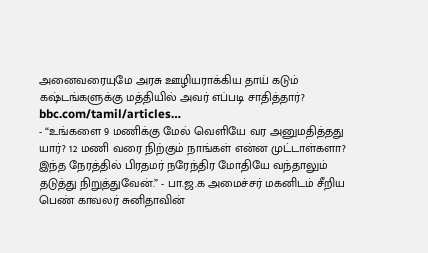அனைவரையுமே அரசு ஊழியராக்கிய தாய் கடும் கஷ்டங்களுக்கு மத்தியில் அவர் எப்படி சாதித்தார்? bbc.com/tamil/articles…
- “உங்களை 9 மணிக்கு மேல் வெளியே வர அனுமதித்தது யார்? 12 மணி வரை நிற்கும் நாங்கள் என்ன முட்டாள்களா? இந்த நேரத்தில் பிரதமர் நரேந்திர மோதியே வந்தாலும் தடுத்து நிறுத்துவேன்.” - பா.ஜ.க அமைச்சர் மகனிடம் சீறிய பெண் காவலர் சுனிதாவின்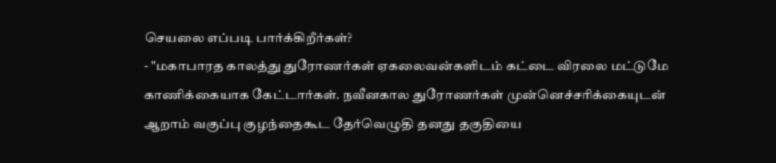செயலை எப்படி பார்க்கிறீர்கள்?
- "மகாபாரத காலத்து துரோணர்கள் ஏகலைவன்களிடம் கட்டை விரலை மட்டுமே காணிக்கையாக கேட்டார்கள். நவீனகால துரோணர்கள் முன்னெச்சரிக்கையுடன் ஆறாம் வகுப்பு குழந்தைகூட தேர்வெழுதி தனது தகுதியை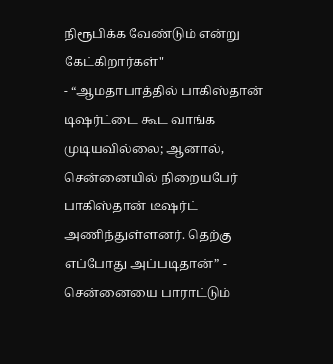நிரூபிக்க வேண்டும் என்று கேட்கிறார்கள்"
- “ஆமதாபாத்தில் பாகிஸ்தான் டிஷர்ட்டை கூட வாங்க முடியவில்லை; ஆனால், சென்னையில் நிறையபேர் பாகிஸ்தான் டீஷர்ட் அணிந்துள்ளனர். தெற்கு எப்போது அப்படிதான்” - சென்னையை பாராட்டும்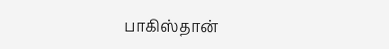பாகிஸ்தான்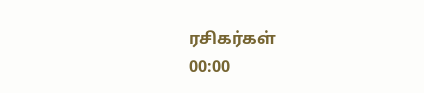ரசிகர்கள்
00:00